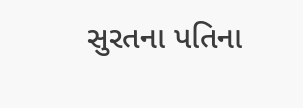સુરતના પતિના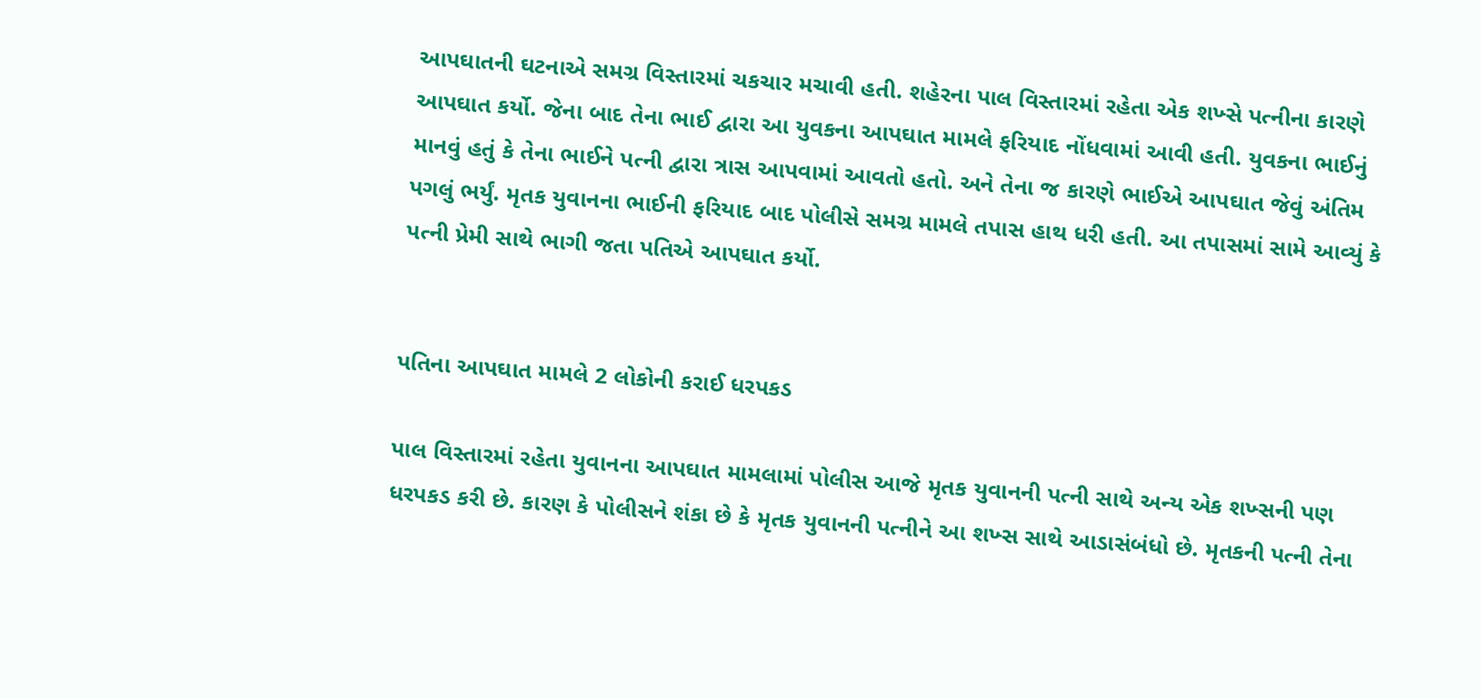આપઘાતની ઘટનાએ સમગ્ર વિસ્તારમાં ચકચાર મચાવી હતી. શહેરના પાલ વિસ્તારમાં રહેતા એક શખ્સે પત્નીના કારણે આપઘાત કર્યો. જેના બાદ તેના ભાઈ દ્વારા આ યુવકના આપઘાત મામલે ફરિયાદ નોંધવામાં આવી હતી. યુવકના ભાઈનું માનવું હતું કે તેના ભાઈને પત્ની દ્વારા ત્રાસ આપવામાં આવતો હતો. અને તેના જ કારણે ભાઈએ આપઘાત જેવું અંતિમ પગલું ભર્યું. મૃતક યુવાનના ભાઈની ફરિયાદ બાદ પોલીસે સમગ્ર મામલે તપાસ હાથ ધરી હતી. આ તપાસમાં સામે આવ્યું કે પત્ની પ્રેમી સાથે ભાગી જતા પતિએ આપઘાત કર્યો.


પતિના આપઘાત મામલે 2 લોકોની કરાઈ ધરપકડ

પાલ વિસ્તારમાં રહેતા યુવાનના આપઘાત મામલામાં પોલીસ આજે મૃતક યુવાનની પત્ની સાથે અન્ય એક શખ્સની પણ ધરપકડ કરી છે. કારણ કે પોલીસને શંકા છે કે મૃતક યુવાનની પત્નીને આ શખ્સ સાથે આડાસંબંધો છે. મૃતકની પત્ની તેના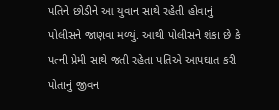પતિને છોડીને આ યુવાન સાથે રહેતી હોવાનું પોલીસને જાણવા મળ્યું. આથી પોલીસને શંકા છે કે પત્ની પ્રેમી સાથે જતી રહેતા પતિએ આપઘાત કરી પોતાનું જીવન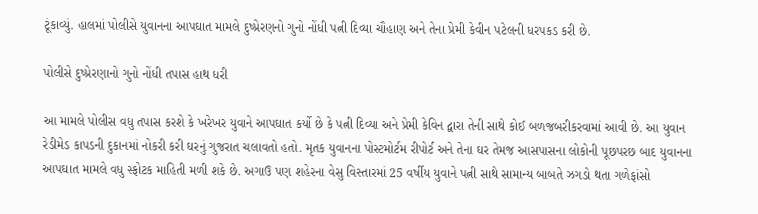ટૂંકાવ્યું. હાલમાં પોલીસે યુવાનના આપઘાત મામલે દુષ્પ્રેરણનો ગુનો નોંધી પત્ની દિવ્યા ચૌહાણ અને તેના પ્રેમી કેવીન પટેલની ધરપકડ કરી છે.

પોલીસે દુષ્પ્રેરણાનો ગુનો નોંધી તપાસ હાથ ધરી

આ મામલે પોલીસ વધુ તપાસ કરશે કે ખરેખર યુવાને આપઘાત કર્યો છે કે પત્ની દિવ્યા અને પ્રેમી કેવિન દ્વારા તેની સાથે કોઈ બળજબરીકરવામાં આવી છે. આ યુવાન રેડીમેડ કાપડની દુકાનમાં નોકરી કરી ઘરનું ગુજરાત ચલાવતો હતો. મૃતક યુવાનના પોસ્ટમોર્ટમ રીપોર્ટ અને તેના ઘર તેમજ આસપાસના લોકોની પૂછપરછ બાદ યુવાનના આપઘાત મામલે વધુ સ્ફોટક માહિતી મળી શકે છે. અગાઉ પણ શહેરના વેસુ વિસ્તારમાં 25 વર્ષીય યુવાને પત્ની સાથે સામાન્ય બાબતે ઝગડો થતા ગળેફાંસો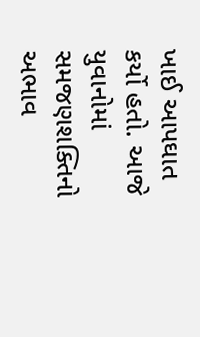ખાઈ આપઘાત કર્યો હતો. આજે યુવાનોમાં સમજણશક્તિનો અભાવ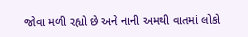જોવા મળી રહ્યો છે અને નાની અમથી વાતમાં લોકો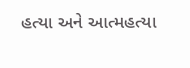હત્યા અને આત્મહત્યા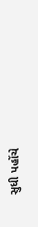સુધી પહોંચે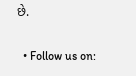છે.

  • Follow us on: